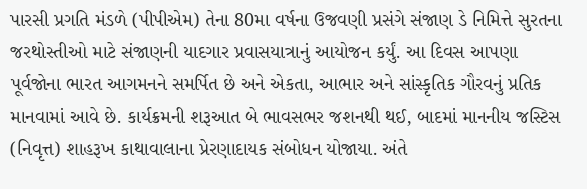પારસી પ્રગતિ મંડળે (પીપીએમ) તેના 80મા વર્ષના ઉજવણી પ્રસંગે સંજાણ ડે નિમિત્તે સુરતના જરથોસ્તીઓ માટે સંજાણની યાદગાર પ્રવાસયાત્રાનું આયોજન કર્યું. આ દિવસ આપણા પૂર્વજોના ભારત આગમનને સમર્પિત છે અને એકતા, આભાર અને સાંસ્કૃતિક ગૌરવનું પ્રતિક માનવામાં આવે છે. કાર્યક્રમની શરૂઆત બે ભાવસભર જશનથી થઈ, બાદમાં માનનીય જસ્ટિસ (નિવૃત્ત) શાહરૂખ કાથાવાલાના પ્રેરણાદાયક સંબોધન યોજાયા. અંતે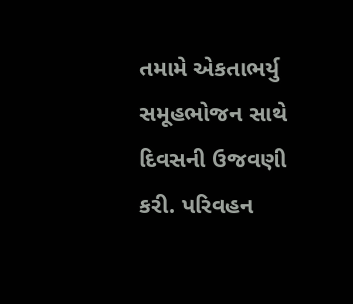તમામે એકતાભર્યુ સમૂહભોજન સાથે દિવસની ઉજવણી કરી. પરિવહન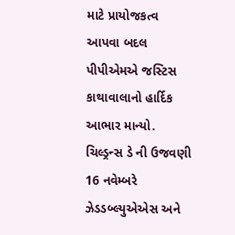માટે પ્રાયોજકત્વ આપવા બદલ પીપીએમએ જસ્ટિસ કાથાવાલાનો હાર્દિક આભાર માન્યો.
ચિલ્ડ્રન્સ ડે ની ઉજવણી 16 નવેમ્બરે ઝેડડબ્લ્યુએએસ અને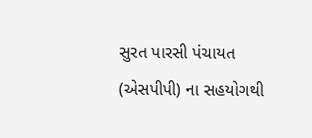સુરત પારસી પંચાયત (એસપીપી) ના સહયોગથી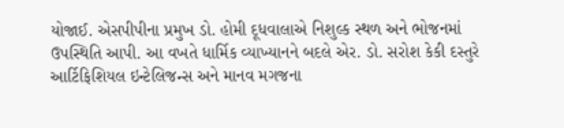યોજાઈ. એસપીપીના પ્રમુખ ડો. હોમી દૂધવાલાએ નિશુલ્ક સ્થળ અને ભોજનમાં ઉપસ્થિતિ આપી. આ વખતે ધાર્મિક વ્યાખ્યાનને બદલે એર. ડો. સરોશ કેકી દસ્તુરે આર્ટિફિશિયલ ઇન્ટેલિજન્સ અને માનવ મગજના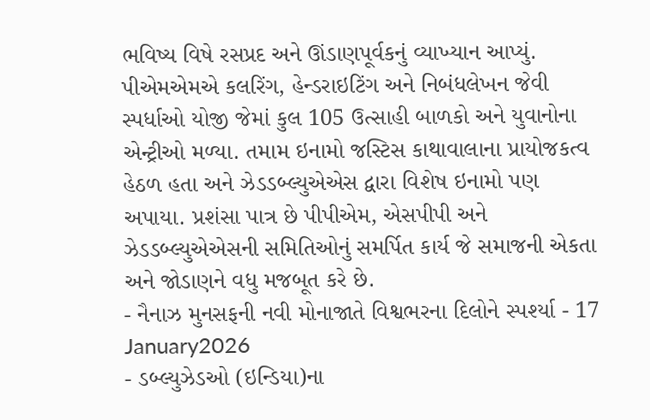ભવિષ્ય વિષે રસપ્રદ અને ઊંડાણપૂર્વકનું વ્યાખ્યાન આપ્યું. પીએમએમએ કલરિંગ, હેન્ડરાઇટિંગ અને નિબંધલેખન જેવી સ્પર્ધાઓ યોજી જેમાં કુલ 105 ઉત્સાહી બાળકો અને યુવાનોના એન્ટ્રીઓ મળ્યા. તમામ ઇનામો જસ્ટિસ કાથાવાલાના પ્રાયોજકત્વ હેઠળ હતા અને ઝેડડબ્લ્યુએએસ દ્વારા વિશેષ ઇનામો પણ અપાયા. પ્રશંસા પાત્ર છે પીપીએમ, એસપીપી અને ઝેડડબ્લ્યુએએસની સમિતિઓનું સમર્પિત કાર્ય જે સમાજની એકતા અને જોડાણને વધુ મજબૂત કરે છે.
- નૈનાઝ મુનસફની નવી મોનાજાતે વિશ્વભરના દિલોને સ્પર્શ્યા - 17 January2026
- ડબ્લ્યુઝેડઓ (ઇન્ડિયા)ના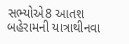સભ્યોએ8 આતશ બહેરામની યાત્રાથીનવા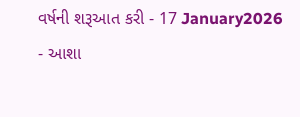વર્ષની શરૂઆત કરી - 17 January2026
- આશા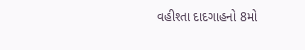વહીશ્તા દાદગાહનો 8મો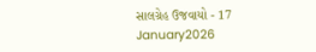સાલગ્રેહ ઉજવાયો - 17 January2026